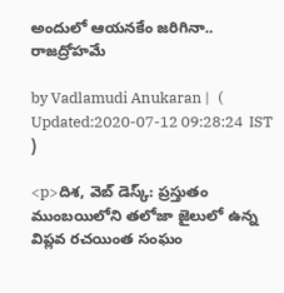అందులో ఆయనకేం జరిగినా.. రాజద్రోహమే

by Vadlamudi Anukaran |   (  Updated:2020-07-12 09:28:24  IST  )

<p>దిశ, వెబ్ డెస్క్: ప్రస్తుతం ముంబయిలోని తలోజా జైలులో ఉన్న విప్లవ రచయింత సంఘం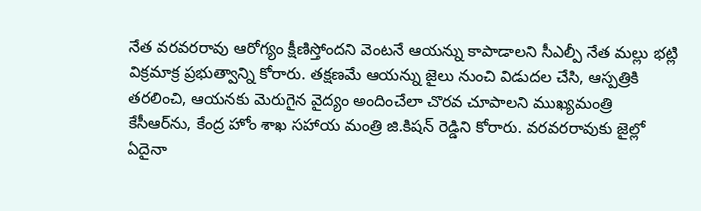నేత వరవరరావు ఆరోగ్యం క్షీణిస్తోందని వెంటనే ఆయన్ను కాపాడాలని సీఎల్పీ నేత మల్లు భట్లి విక్రమాక్ర ప్రభుత్వాన్ని కోరారు. తక్షణమే ఆయన్ను జైలు నుంచి విడుదల చేసి, ఆస్పత్రికి తరలించి, ఆయనకు మెరుగైన వైద్యం అందించేలా చొరవ చూపాలని ముఖ్యమంత్రి కేసీఆర్‌ను, కేంద్ర హోం శాఖ సహాయ మంత్రి జి.కిషన్ రెడ్డిని కోరారు. వరవరరావుకు జైల్లో ఏదైనా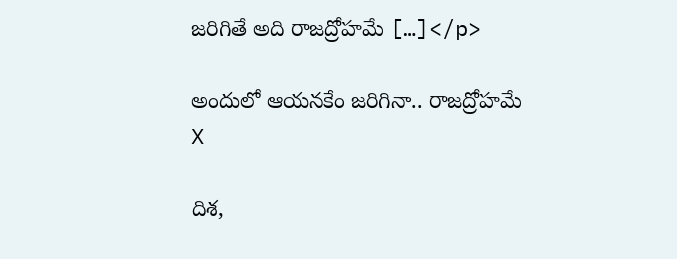జరిగితే అది రాజద్రోహమే […]</p>

అందులో ఆయనకేం జరిగినా.. రాజద్రోహమే
X

దిశ,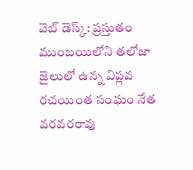వెబ్ డెస్క్: ప్రస్తుతం ముంబయిలోని తలోజా జైలులో ఉన్న విప్లవ రచయింత సంఘం నేత వరవరరావు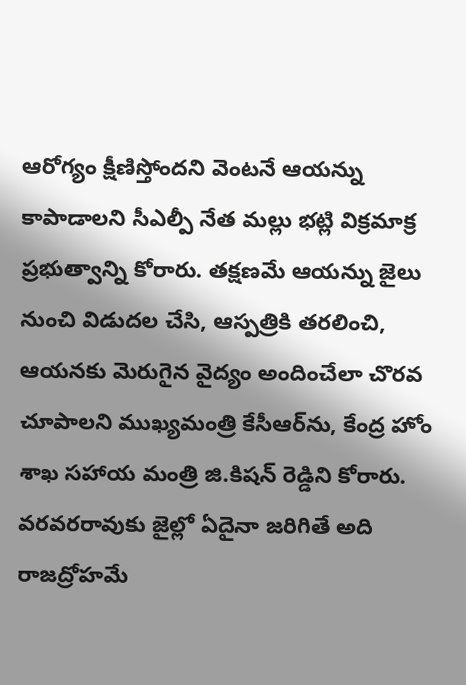ఆరోగ్యం క్షీణిస్తోందని వెంటనే ఆయన్ను కాపాడాలని సీఎల్పీ నేత మల్లు భట్లి విక్రమాక్ర ప్రభుత్వాన్ని కోరారు. తక్షణమే ఆయన్ను జైలు నుంచి విడుదల చేసి, ఆస్పత్రికి తరలించి, ఆయనకు మెరుగైన వైద్యం అందించేలా చొరవ చూపాలని ముఖ్యమంత్రి కేసీఆర్‌ను, కేంద్ర హోం శాఖ సహాయ మంత్రి జి.కిషన్ రెడ్డిని కోరారు. వరవరరావుకు జైల్లో ఏదైనా జరిగితే అది రాజద్రోహమే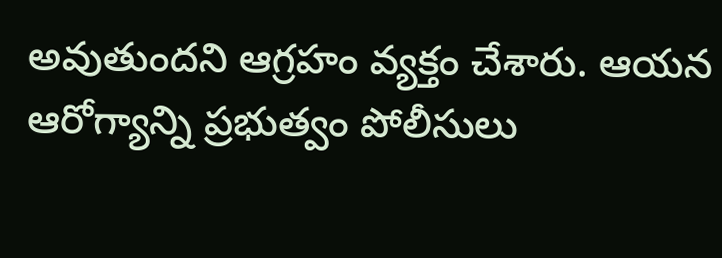అవుతుందని ఆగ్రహం వ్యక్తం చేశారు. ఆయన ఆరోగ్యాన్ని ప్రభుత్వం పోలీసులు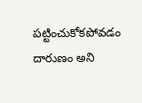పట్టించుకోకపోవడం దారుణం అని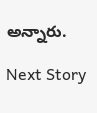అన్నారు.

Next Story